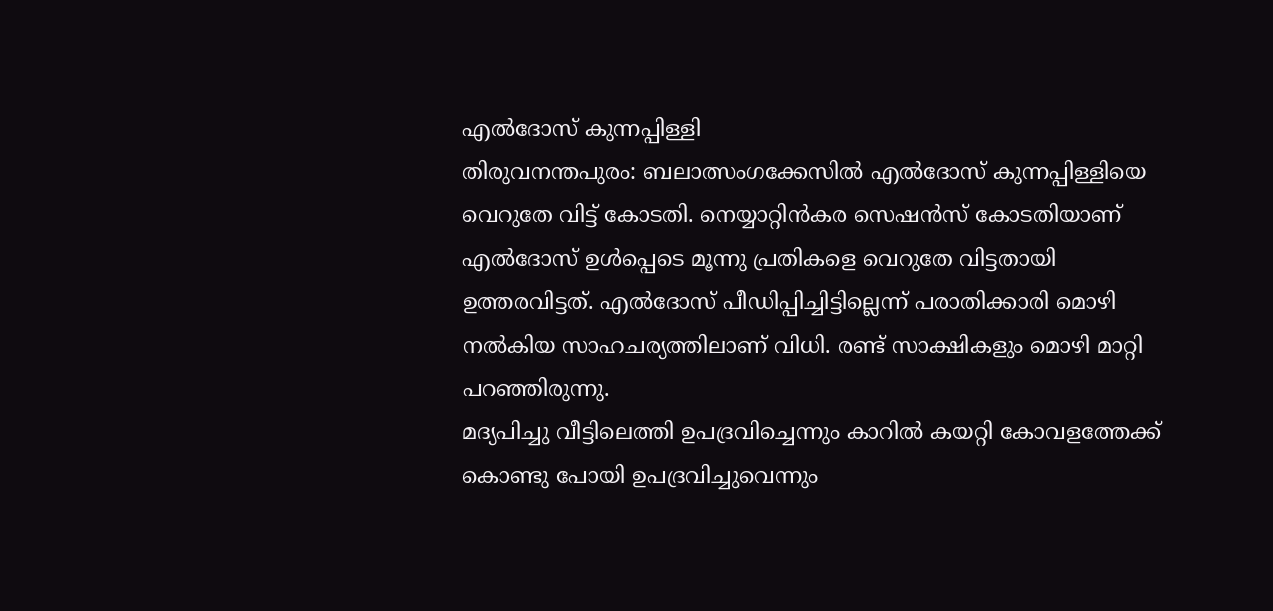എൽദോസ് കുന്നപ്പിള്ളി
തിരുവനന്തപുരം: ബലാത്സംഗക്കേസിൽ എൽദോസ് കുന്നപ്പിള്ളിയെ വെറുതേ വിട്ട് കോടതി. നെയ്യാറ്റിൻകര സെഷൻസ് കോടതിയാണ് എൽദോസ് ഉൾപ്പെടെ മൂന്നു പ്രതികളെ വെറുതേ വിട്ടതായി ഉത്തരവിട്ടത്. എൽദോസ് പീഡിപ്പിച്ചിട്ടില്ലെന്ന് പരാതിക്കാരി മൊഴി നൽകിയ സാഹചര്യത്തിലാണ് വിധി. രണ്ട് സാക്ഷികളും മൊഴി മാറ്റി പറഞ്ഞിരുന്നു.
മദ്യപിച്ചു വീട്ടിലെത്തി ഉപദ്രവിച്ചെന്നും കാറിൽ കയറ്റി കോവളത്തേക്ക് കൊണ്ടു പോയി ഉപദ്രവിച്ചുവെന്നും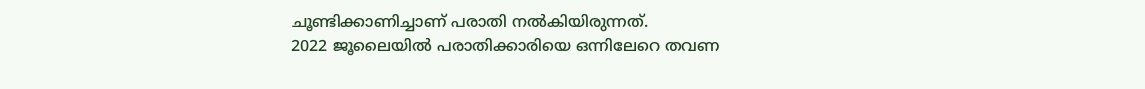ചൂണ്ടിക്കാണിച്ചാണ് പരാതി നൽകിയിരുന്നത്.
2022 ജൂലൈയിൽ പരാതിക്കാരിയെ ഒന്നിലേറെ തവണ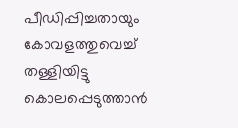പീഡിപ്പിച്ചതായും കോവളത്തുവെച്ച് തള്ളിയിട്ടു കൊലപ്പെടുത്താൻ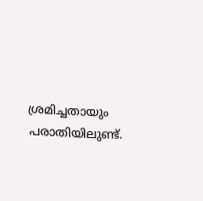ശ്രമിച്ചതായും പരാതിയിലുണ്ട്.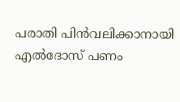പരാതി പിൻവലിക്കാനായി എൽദോസ് പണം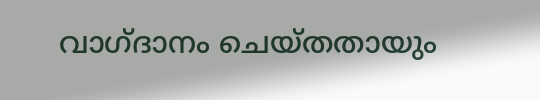വാഗ്ദാനം ചെയ്തതായും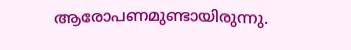ആരോപണമുണ്ടായിരുന്നു.